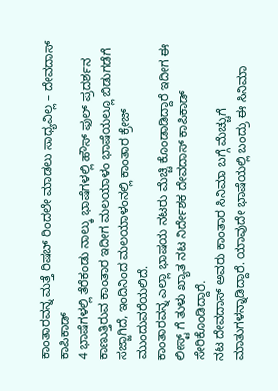ಕಾಂತಾರವನ್ನ ಮತ್ತೆ ರಿಷಬ್ ರಿಂದಲೇ ಮಾಡಲು ಸಾಧ್ಯವಿಲ್ಲ – ದೇವದಾಸ್ ಕಾಪಿಕಾಡ್
4 ಭಾಷೆಗಳಲ್ಲಿ ತೆರೆಕಂಡು ನಾಲ್ಕು ಭಾಷೆಗಳಲ್ಲಿ ಹೌಸ್ ಫುಲ್ ಪ್ರದರ್ಶನ ಕಾಣುತ್ತಿರುವ ಕಾಂತಾರ ಇದೀಗ ಮಲಯಾಳಂ ಭಾಷೆಯಲ್ಲೂ ಬಿಡುಗಡೆಗೆ ಸಜ್ಜಾಗಿದೆ, ಇಂದಿನಿಂದ ಮಲಯಾಳಂನಲ್ಲಿ ಕಾಂತಾರ ಕ್ರೇಜ್ ಮುಂದುವರೆಯಲಿದೆ.
ಕಾಂತಾರವನ್ನ ಎಲ್ಲಾ ಭಾಷಯ ನಟರು ಮೆಚ್ಚಿ ಕೊಂಡಾಡಿದ್ದಾರೆ ಇದೀಗ ಈ ಲೀಸ್ಟ್ ಗೆ ತುಳು ಖ್ಯಾತ ನಟ ನಿರ್ದೇಶಕ ದೇವದಾಸ್ ಕಾಪಿಕಾಡ್ ಸೇರಿಕೊಂಡಿದ್ದಾರೆ.
ನಟ ದೇವದಾಸ್ ಅವರು ಕಾಂತಾರ ಸಿನಿಮಾ ಬಗ್ಗೆ ಮೆಚ್ಚುಗೆ ಮಾತುಗಳನ್ನಾಡಿದ್ದಾರೆ. ಯಾವುದೇ ಭಾಷೆಯಲ್ಲಿ ಬಂದ್ರು ಈ ಸಿನಿಮಾ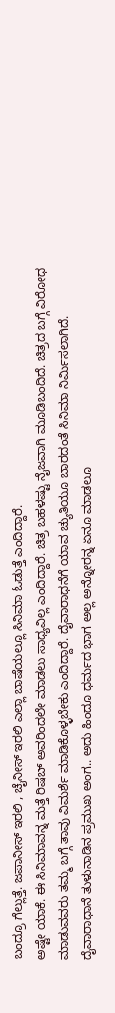ಬಂದ್ರೂ ಗೆಲ್ಲುತ್ತೆ. ಜಪಾನೀಸ್ ಇರಲಿ , ಚೈನೀಸ್ ಇರಲಿ ಎಲ್ಲಾ ಬಾಷೆಯಲ್ಲೂ ಸಿನಿಮಾ ಓಡುತ್ತೆ ಎಂದಿದ್ದಾರೆ.
ಅಷ್ಟೇ ಯಾಕೆ. ಈ ಸಿನಿಮಾವನ್ನ ಮತ್ತೆ ರಿಷಬ್ ಅವರಿಂದಲೇ ಮಾಡಲು ಸಾಧ್ಯವಿಲ್ಲ ಎಂದಿದ್ದಾರೆ. ಚಿತ್ರ ಬಹಳಷ್ಟು ನೈಜವಾಗಿ ಮೂಡಿಬಂದಿದೆ. ಚಿತ್ರದ ಬಗ್ಗೆ ವಿರೋಧ ಮಾಡುವವರು ತಮ್ಮ ಬಗ್ಗೆ ತಾವು ವಿಮರ್ಶೆ ಮಾಡಿಕೊಳ್ಳಬೇಕು ಎಂದಿದ್ದಾರೆ. ದೈವಾರಾಧನೆಗೆ ಯಾವ ಚ್ಯುತಿಯೂ ಬಾರದಂತೆ ಸಿನಿಮಾ ನಿರ್ಮಿಸಲಾಗಿದೆ.
ದೈವಾರಾಧಾನೆ ತುಳುನಾಡಿನ ಪ್ರಮುಖ ಅಂಗ.. ಅದು ಹಿಂದೂ ಧರ್ಮದ ಭಾಗ ಅಲ್ಲ ಅನ್ನೋರನ್ನ ಏನೂ ಮಾಡಲೂ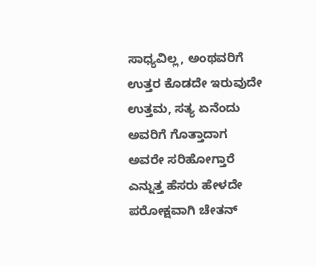ಸಾಧ್ಯವಿಲ್ಲ, ಅಂಥವರಿಗೆ ಉತ್ತರ ಕೊಡದೇ ಇರುವುದೇ ಉತ್ತಮ, ಸತ್ಯ ಏನೆಂದು ಅವರಿಗೆ ಗೊತ್ತಾದಾಗ ಅವರೇ ಸರಿಹೋಗ್ತಾರೆ ಎನ್ನುತ್ತ ಹೆಸರು ಹೇಳದೇ ಪರೋಕ್ಷವಾಗಿ ಚೇತನ್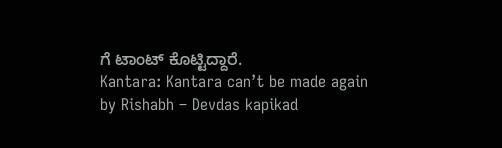ಗೆ ಟಾಂಟ್ ಕೊಟ್ಟಿದ್ದಾರೆ.
Kantara: Kantara can’t be made again by Rishabh – Devdas kapikad